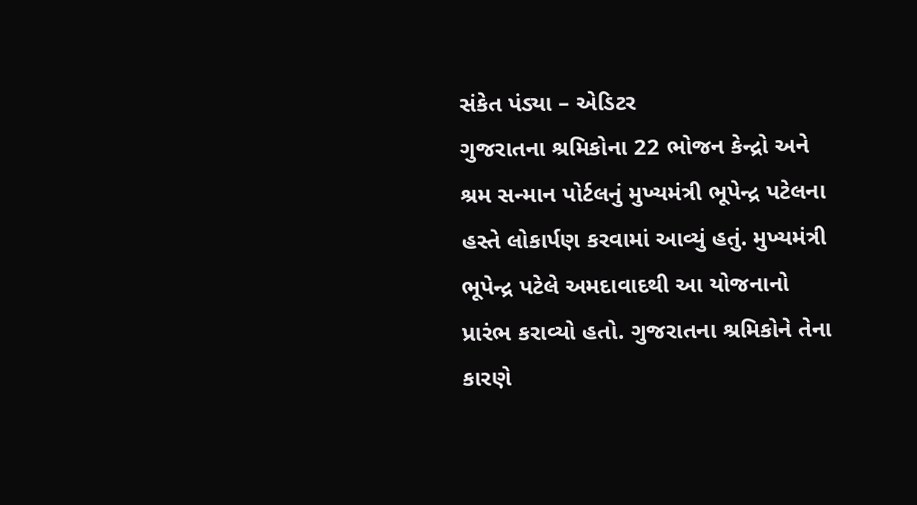સંકેત પંડ્યા – એડિટર
ગુજરાતના શ્રમિકોના 22 ભોજન કેન્દ્રો અને શ્રમ સન્માન પોર્ટલનું મુખ્યમંત્રી ભૂપેન્દ્ર પટેલના હસ્તે લોકાર્પણ કરવામાં આવ્યું હતું. મુખ્યમંત્રી ભૂપેન્દ્ર પટેલે અમદાવાદથી આ યોજનાનો પ્રારંભ કરાવ્યો હતો. ગુજરાતના શ્રમિકોને તેના કારણે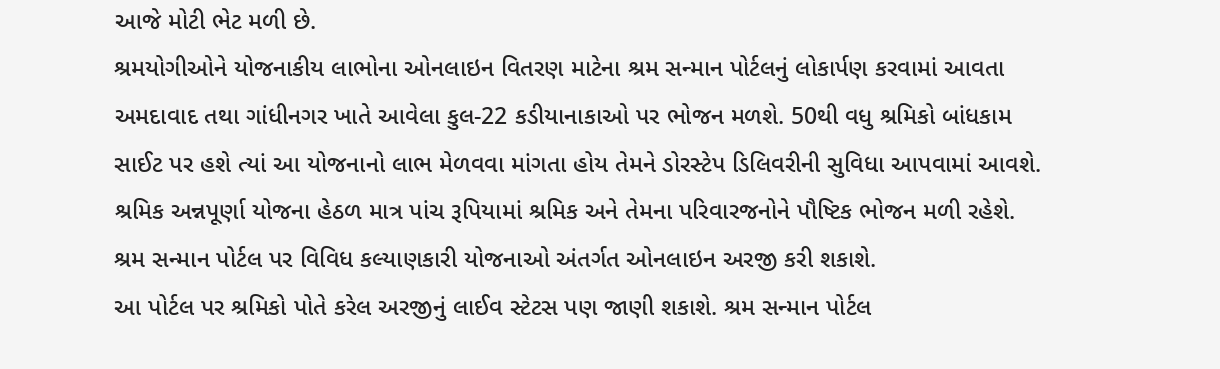આજે મોટી ભેટ મળી છે.
શ્રમયોગીઓને યોજનાકીય લાભોના ઓનલાઇન વિતરણ માટેના શ્રમ સન્માન પોર્ટલનું લોકાર્પણ કરવામાં આવતા અમદાવાદ તથા ગાંધીનગર ખાતે આવેલા કુલ-22 કડીયાનાકાઓ પર ભોજન મળશે. 50થી વધુ શ્રમિકો બાંધકામ સાઈટ પર હશે ત્યાં આ યોજનાનો લાભ મેળવવા માંગતા હોય તેમને ડોરસ્ટેપ ડિલિવરીની સુવિધા આપવામાં આવશે.
શ્રમિક અન્નપૂર્ણા યોજના હેઠળ માત્ર પાંચ રૂપિયામાં શ્રમિક અને તેમના પરિવારજનોને પૌષ્ટિક ભોજન મળી રહેશે. શ્રમ સન્માન પોર્ટલ પર વિવિધ કલ્યાણકારી યોજનાઓ અંતર્ગત ઓનલાઇન અરજી કરી શકાશે.
આ પોર્ટલ પર શ્રમિકો પોતે કરેલ અરજીનું લાઈવ સ્ટેટસ પણ જાણી શકાશે. શ્રમ સન્માન પોર્ટલ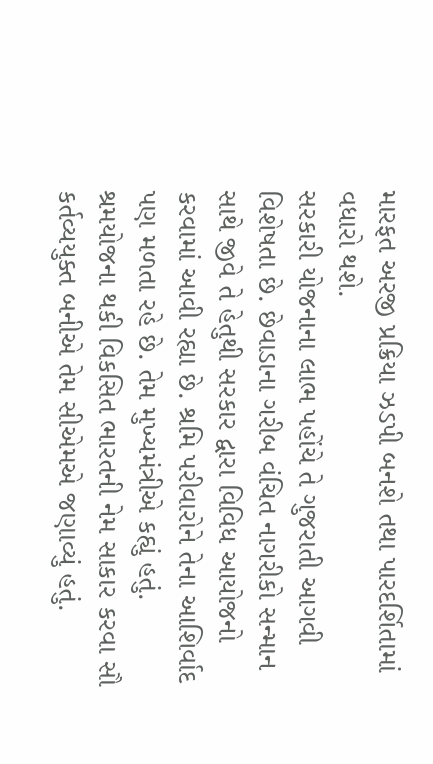મારફત અરજી પ્રક્રિયા ઝડપી બનશે તથા પારદર્શિતામાં વધારો થશે.
સરકારી યોજનાના લાભ પહોંચે તે ગુજરાતી આગવી વિશેષતા છે. છેવાડાના ગરીબ વંચિત નાગરીકો સન્માન સાથે જીવે તે હેતુથી સરકાર દ્વારા વિવિધ આયોજનો કરવામાં આવી રહ્યા છે. શ્રમિ પરીવારોને તેના આશિર્વાદ પણ મળતા રહે છે. તેમ મુખ્યમંત્રીએ કહ્યું હતું. શ્રમયોજના થકી વિકસિત ભારતની નેમ સાકાર કરવા સૌ કર્તવ્યયુક્ત બનીએ તેમ સીએમએ જણાવ્યું હતું.